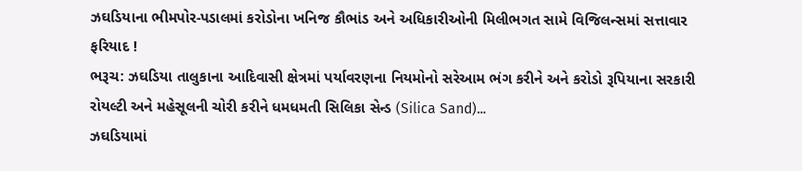ઝઘડિયાના ભીમપોર-પડાલમાં કરોડોના ખનિજ કૌભાંડ અને અધિકારીઓની મિલીભગત સામે વિજિલન્સમાં સત્તાવાર ફરિયાદ !
ભરૂચ: ઝઘડિયા તાલુકાના આદિવાસી ક્ષેત્રમાં પર્યાવરણના નિયમોનો સરેઆમ ભંગ કરીને અને કરોડો રૂપિયાના સરકારી રોયલ્ટી અને મહેસૂલની ચોરી કરીને ધમધમતી સિલિકા સેન્ડ (Silica Sand)...
ઝઘડિયામાં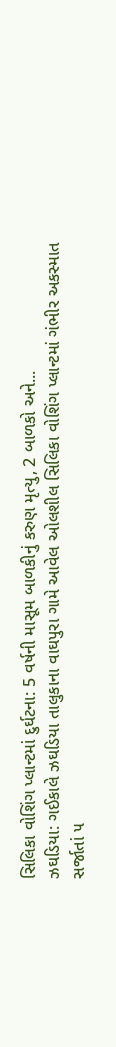સિલિકા વોશિંગ પ્લાન્ટમાં દુર્ઘટના: 5 વર્ષની માસૂમ બાળકીનું કરુણ મૃત્યુ, 2 બાળકો અને...
ઝઘડિયા: ગઈકાલે ઝઘડિયા તાલુકાના વાઘપુરા ગામે આવેલ ઓલશીલ સિલિકા વોશિંગ પ્લાન્ટમાં ગંભીર અકસ્માત સર્જાતાં ૫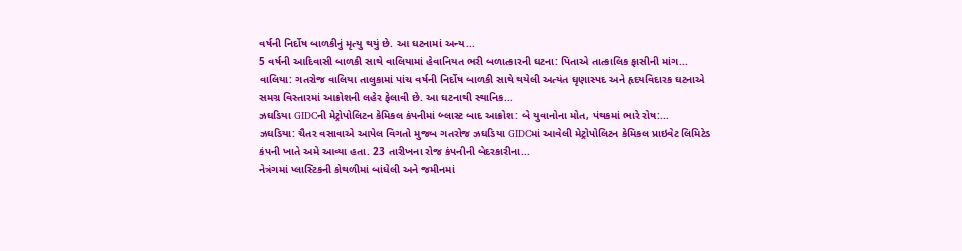વર્ષની નિર્દોષ બાળકીનું મૃત્યુ થયું છે. આ ઘટનામાં અન્ય...
5 વર્ષની આદિવાસી બાળકી સાથે વાલિયામાં હેવાનિયત ભરી બળાત્કારની ઘટના: પિતાએ તાત્કાલિક ફાસીની માંગ...
વાલિયા: ગતરોજ વાલિયા તાલુકામાં પાંચ વર્ષની નિર્દોષ બાળકી સાથે થયેલી અત્યંત ઘૃણાસ્પદ અને હૃદયવિદારક ઘટનાએ સમગ્ર વિસ્તારમાં આક્રોશની લહેર ફેલાવી છે. આ ઘટનાથી સ્થાનિક...
ઝઘડિયા GIDCની મેટ્રોપોલિટન કેમિકલ કંપનીમાં બ્લાસ્ટ બાદ આક્રોશ: બે યુવાનોના મોત, પંથકમાં ભારે રોષ:...
ઝઘડિયા: ચૈતર વસાવાએ આપેલ વિગતો મુજબ ગતરોજ ઝઘડિયા GIDCમાં આવેલી મેટ્રોપોલિટન કેમિકલ પ્રાઇવેટ લિમિટેડ કંપની ખાતે અમે આવ્યા હતા. 23 તારીખના રોજ કંપનીની બેદરકારીના...
નેત્રંગમાં પ્લાસ્ટિકની કોથળીમાં બાંધેલી અને જમીનમાં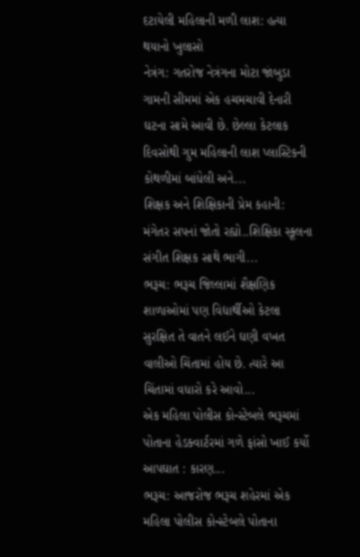દટાયેલી મહિલાની મળી લાશ: હત્યા થયાનો ખુલાસો
નેત્રંગ: ગતરોજ નેત્રંગના મોટા જાંબુડા ગામની સીમમાં એક હચમચાવી દેનારી ઘટના સામે આવી છે. છેલ્લા કેટલાક દિવસોથી ગુમ મહિલાની લાશ પ્લાસ્ટિકની કોથળીમાં બાંધેલી અને...
શિક્ષક અને શિક્ષિકાની પ્રેમ કહાની: મંગેતર સપનાં જોતો રહ્યો..શિક્ષિકા સ્કૂલના સંગીત શિક્ષક સાથે ભાગી...
ભરૂચ: ભરૂચ જિલ્લામાં શૈક્ષણિક શાળાઓમાં પણ વિદ્યાર્થીઓ કેટલા સુરક્ષિત તે વાતને લઈને ઘણી વખત વાલીઓ ચિંતામાં હોય છે. ત્યારે આ ચિંતામાં વધારો કરે આવો...
એક મહિલા પોલીસ કોન્સ્ટેબલે ભરૂચમાં પોતાના હેડક્વાર્ટરમાં ગળે ફાંસો ખાઈ કર્યો આપઘાત : કારણ...
ભરૂચ: આજરોજ ભરૂચ શહેરમાં એક મહિલા પોલીસ કોન્સ્ટેબલે પોતાના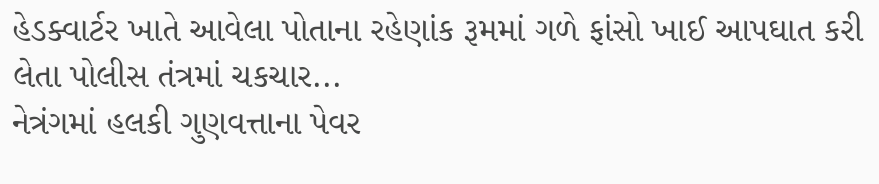હેડક્વાર્ટર ખાતે આવેલા પોતાના રહેણાંક રૂમમાં ગળે ફાંસો ખાઈ આપઘાત કરી લેતા પોલીસ તંત્રમાં ચકચાર...
નેત્રંગમાં હલકી ગુણવત્તાના પેવર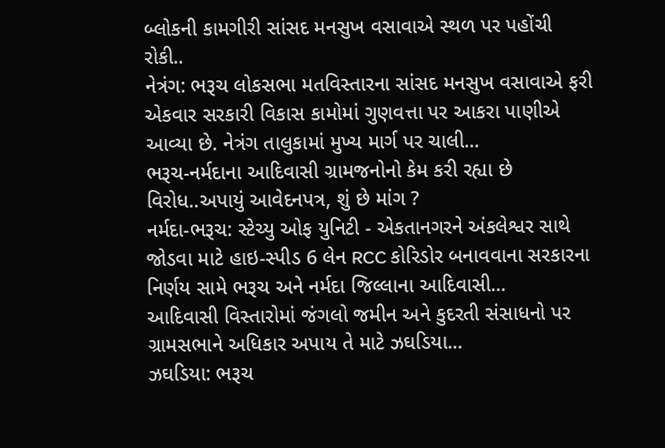બ્લોકની કામગીરી સાંસદ મનસુખ વસાવાએ સ્થળ પર પહોંચી રોકી..
નેત્રંગ: ભરૂચ લોકસભા મતવિસ્તારના સાંસદ મનસુખ વસાવાએ ફરી એકવાર સરકારી વિકાસ કામોમાં ગુણવત્તા પર આકરા પાણીએ આવ્યા છે. નેત્રંગ તાલુકામાં મુખ્ય માર્ગ પર ચાલી...
ભરૂચ-નર્મદાના આદિવાસી ગ્રામજનોનો કેમ કરી રહ્યા છે વિરોધ..અપાયું આવેદનપત્ર, શું છે માંગ ?
નર્મદા-ભરૂચ: સ્ટેચ્યુ ઓફ યુનિટી - એકતાનગરને અંકલેશ્વર સાથે જોડવા માટે હાઇ-સ્પીડ 6 લેન RCC કોરિડોર બનાવવાના સરકારના નિર્ણય સામે ભરૂચ અને નર્મદા જિલ્લાના આદિવાસી...
આદિવાસી વિસ્તારોમાં જંગલો જમીન અને કુદરતી સંસાધનો પર ગ્રામસભાને અધિકાર અપાય તે માટે ઝઘડિયા...
ઝઘડિયા: ભરૂચ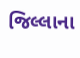જિલ્લાના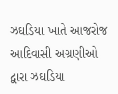ઝઘડિયા ખાતે આજરોજ આદિવાસી અગ્રણીઓ દ્વારા ઝઘડિયા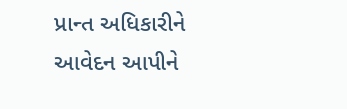પ્રાન્ત અધિકારીને આવેદન આપીને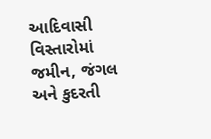આદિવાસી વિસ્તારોમાં જમીન, જંગલ અને કુદરતી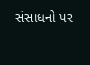સંસાધનો પર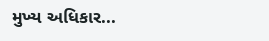મુખ્ય અધિકાર...